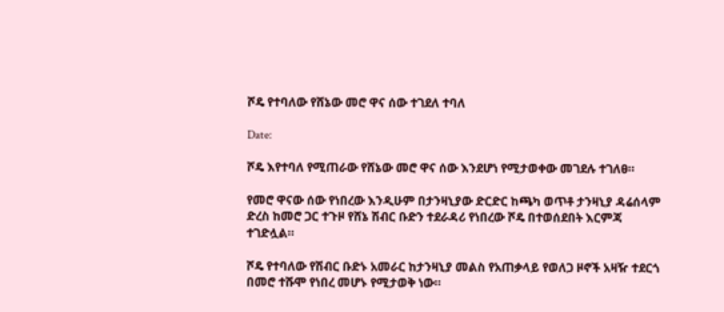ሾዴ የተባለው የሸኔው መሮ ዋና ሰው ተገደለ ተባለ

Date:

ሾዴ እየተባለ የሚጠራው የሸኔው መሮ ዋና ሰው እንደሆነ የሚታወቀው መገደሉ ተገለፀ።

የመሮ ዋናው ሰው የነበረው እንዲሁም በታንዛኒያው ድርድር ከጫካ ወጥቶ ታንዛኒያ ዳሬሰላም ድረስ ከመሮ ጋር ተጉዞ የሸኔ ሽብር ቡድን ተደራዳሪ የነበረው ሾዴ በተወሰደበት እርምጃ ተገድሏል።

ሾዴ የተባለው የሽብር ቡድኑ አመራር ከታንዛኒያ መልስ የአጠቃላይ የወለጋ ዞኖች አዛዥ ተደርጎ በመሮ ተሹሞ የነበረ መሆኑ የሚታወቅ ነው።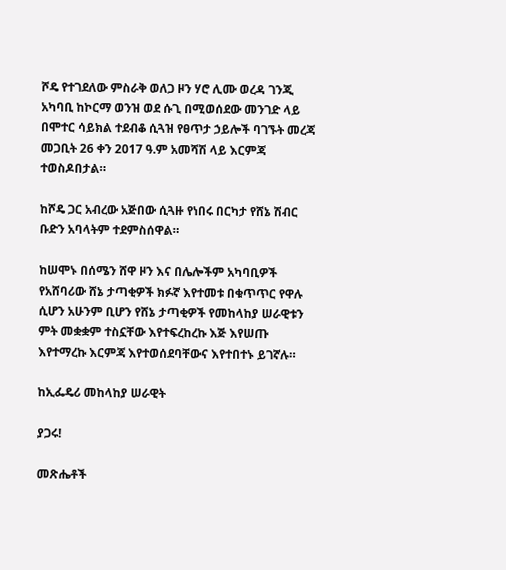ሾዴ የተገደለው ምስራቅ ወለጋ ዞን ሃሮ ሊሙ ወረዳ ገንጂ አካባቢ ከኮርማ ወንዝ ወደ ሱጊ በሚወሰደው መንገድ ላይ በሞተር ሳይክል ተደብቆ ሲጓዝ የፀጥታ ኃይሎች ባገኙት መረጃ መጋቢት 26 ቀን 2017 ዓ.ም አመሻሽ ላይ እርምጃ ተወስዶበታል።

ከሾዴ ጋር አብረው አጅበው ሲጓዙ የነበሩ በርካታ የሸኔ ሽብር ቡድን አባላትም ተደምስሰዋል።

ከሠሞኑ በሰሜን ሸዋ ዞን እና በሌሎችም አካባቢዎች የአሸባሪው ሸኔ ታጣቂዎች ክፉኛ እየተመቱ በቁጥጥር የዋሉ ሲሆን አሁንም ቢሆን የሸኔ ታጣቂዎች የመከላከያ ሠራዊቱን ምት መቋቋም ተስኗቸው እየተፍረከረኩ እጅ እየሠጡ እየተማረኩ እርምጃ እየተወሰደባቸውና እየተበተኑ ይገኛሉ።

ከኢፌዴሪ መከላከያ ሠራዊት

ያጋሩ!

መጽሔቶች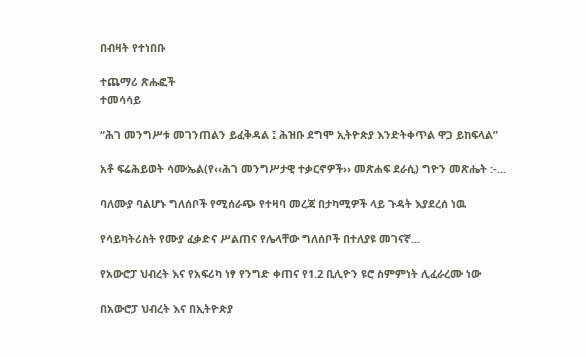በብዛት የተነበቡ

ተጨማሪ ጽሑፎች
ተመሳሳይ

“ሕገ መንግሥቱ መገንጠልን ይፈቅዳል ፤ ሕዝቡ ደግሞ ኢትዮጵያ እንድትቀጥል ዋጋ ይከፍላል”

አቶ ፍሬሕይወት ሳሙኤል(የ‹‹ሕገ መንግሥታዊ ተቃርኖዎች›› መጽሐፍ ደራሲ) ግዮን መጽሔት :-...

ባለሙያ ባልሆኑ ግለሰቦች የሚሰራጭ የተዛባ መረጃ በታካሚዎች ላይ ጉዳት እያደረሰ ነዉ

የሳይካትሪስት የሙያ ፈቃድና ሥልጠና የሌላቸው ግለሰቦች በተለያዩ መገናኛ...

የአውሮፓ ህብረት እና የአፍሪካ ነፃ የንግድ ቀጠና የ1.2 ቢሊዮን ዩሮ ስምምነት ሊፈራረሙ ነው

በአውሮፓ ህብረት እና በኢትዮጵያ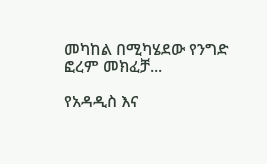መካከል በሚካሄደው የንግድ ፎረም መክፈቻ...

የአዳዲስ እና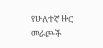የሁለተኛ ዙር መራጮች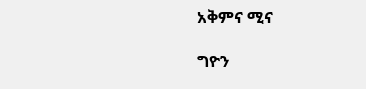አቅምና ሚና

ግዮን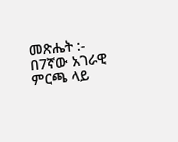መጽሔት :- በ7ኛው አገራዊ ምርጫ ላይ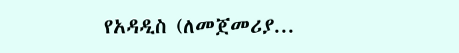የአዳዲስ (ለመጀመሪያ...